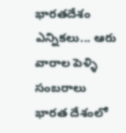భారతదేశం ఎన్నికలు... ఆరు వారాల పెళ్ళి సంబరాలు
భారత దేశంలో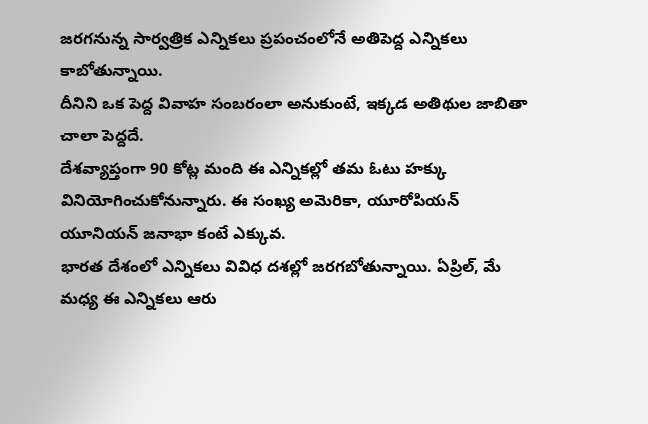జరగనున్న సార్వత్రిక ఎన్నికలు ప్రపంచంలోనే అతిపెద్ద ఎన్నికలు కాబోతున్నాయి.
దీనిని ఒక పెద్ద వివాహ సంబరంలా అనుకుంటే, ఇక్కడ అతిథుల జాబితా చాలా పెద్దదే.
దేశవ్యాప్తంగా 90 కోట్ల మంది ఈ ఎన్నికల్లో తమ ఓటు హక్కు వినియోగించుకోనున్నారు. ఈ సంఖ్య అమెరికా, యూరోపియన్ యూనియన్ జనాభా కంటే ఎక్కువ.
భారత దేశంలో ఎన్నికలు వివిధ దశల్లో జరగబోతున్నాయి. ఏప్రిల్, మే మధ్య ఈ ఎన్నికలు ఆరు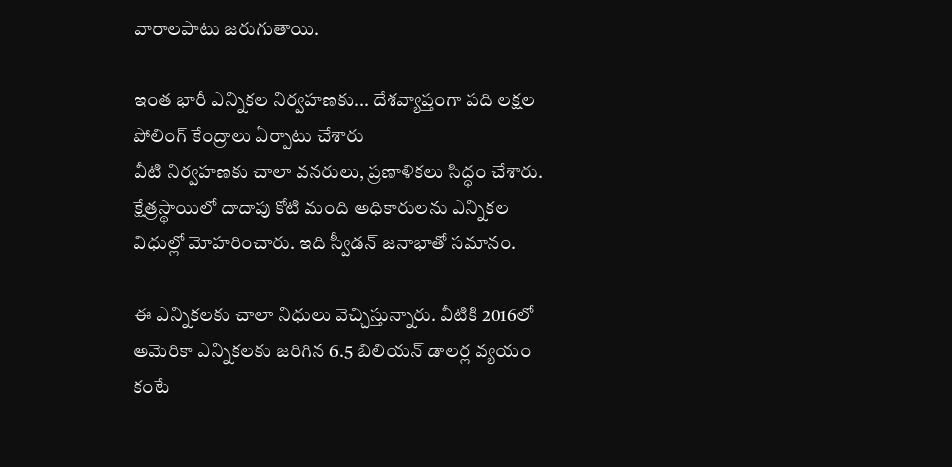వారాలపాటు జరుగుతాయి.

ఇంత భారీ ఎన్నికల నిర్వహణకు... దేశవ్యాప్తంగా పది లక్షల పోలింగ్ కేంద్రాలు ఏర్పాటు చేశారు
వీటి నిర్వహణకు చాలా వనరులు, ప్రణాళికలు సిద్ధం చేశారు.
క్షేత్రస్థాయిలో దాదాపు కోటి మంది అధికారులను ఎన్నికల విధుల్లో మోహరించారు. ఇది స్వీడన్ జనాభాతో సమానం.

ఈ ఎన్నికలకు చాలా నిధులు వెచ్చిస్తున్నారు. వీటికి 2016లో అమెరికా ఎన్నికలకు జరిగిన 6.5 బిలియన్ డాలర్ల వ్యయం కంటే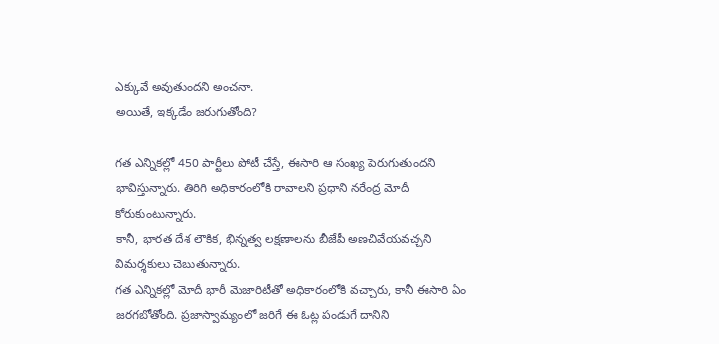ఎక్కువే అవుతుందని అంచనా.
అయితే, ఇక్కడేం జరుగుతోంది?

గత ఎన్నికల్లో 450 పార్టీలు పోటీ చేస్తే, ఈసారి ఆ సంఖ్య పెరుగుతుందని భావిస్తున్నారు. తిరిగి అధికారంలోకి రావాలని ప్రధాని నరేంద్ర మోదీ కోరుకుంటున్నారు.
కానీ, భారత దేశ లౌకిక, భిన్నత్వ లక్షణాలను బీజేపీ అణచివేయవచ్చని విమర్శకులు చెబుతున్నారు.
గత ఎన్నికల్లో మోదీ భారీ మెజారిటీతో అధికారంలోకి వచ్చారు, కానీ ఈసారి ఏం జరగబోతోంది. ప్రజాస్వామ్యంలో జరిగే ఈ ఓట్ల పండుగే దానిని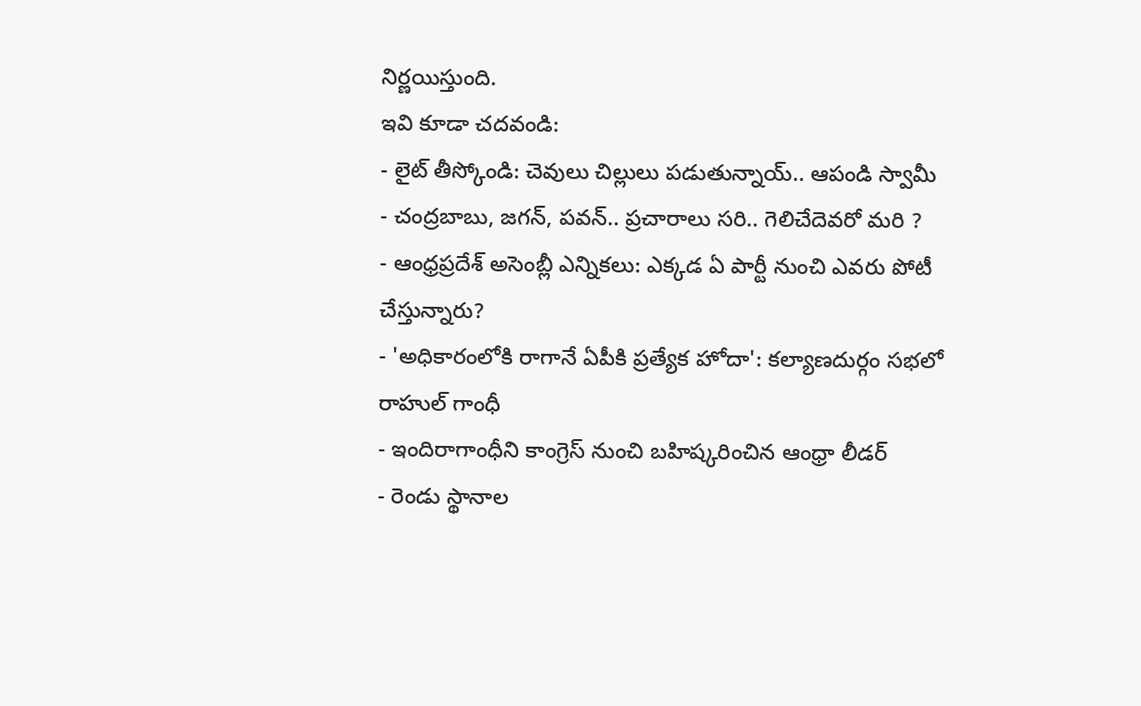నిర్ణయిస్తుంది.
ఇవి కూడా చదవండి:
- లైట్ తీస్కోండి: చెవులు చిల్లులు పడుతున్నాయ్.. ఆపండి స్వామీ
- చంద్రబాబు, జగన్, పవన్.. ప్రచారాలు సరి.. గెలిచేదెవరో మరి ?
- ఆంధ్రప్రదేశ్ అసెంబ్లీ ఎన్నికలు: ఎక్కడ ఏ పార్టీ నుంచి ఎవరు పోటీ చేస్తున్నారు?
- 'అధికారంలోకి రాగానే ఏపీకి ప్రత్యేక హోదా': కల్యాణదుర్గం సభలో రాహుల్ గాంధీ
- ఇందిరాగాంధీని కాంగ్రెస్ నుంచి బహిష్కరించిన ఆంధ్రా లీడర్
- రెండు స్థానాల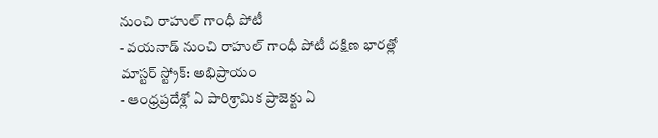నుంచి రాహుల్ గాంధీ పోటీ
- వయనాడ్ నుంచి రాహుల్ గాంధీ పోటీ దక్షిణ భారత్లో మాస్టర్ స్ట్రోక్: అభిప్రాయం
- ఆంధ్రప్రదేశ్లో ఏ పారిశ్రామిక ప్రాజెక్టు ఏ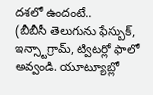దశలో ఉందంటే..
(బీబీసీ తెలుగును ఫేస్బుక్, ఇన్స్టాగ్రామ్, ట్విటర్లో ఫాలో అవ్వండి. యూట్యూబ్లో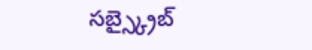సబ్స్క్రైబ్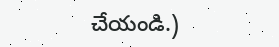చేయండి.)